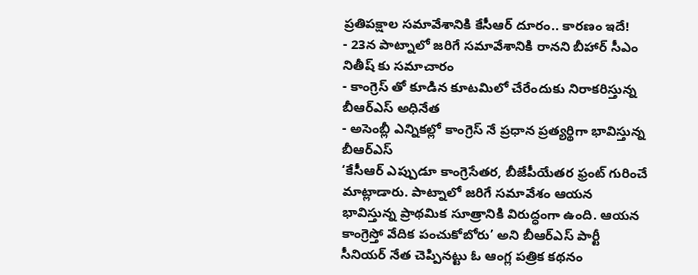ప్రతిపక్షాల సమావేశానికి కేసీఆర్ దూరం.. కారణం ఇదే!
- 23న పాట్నాలో జరిగే సమావేశానికి రానని బీహార్ సీఎం నితీష్ కు సమాచారం
- కాంగ్రెస్ తో కూడిన కూటమిలో చేరేందుకు నిరాకరిస్తున్న బీఆర్ఎస్ అధినేత
- అసెంబ్లీ ఎన్నికల్లో కాంగ్రెస్ నే ప్రధాన ప్రత్యర్థిగా భావిస్తున్న బీఆర్ఎస్
‘కేసీఆర్ ఎప్పుడూ కాంగ్రెసేతర, బీజేపీయేతర ఫ్రంట్ గురించే మాట్లాడారు. పాట్నాలో జరిగే సమావేశం ఆయన భావిస్తున్న ప్రాథమిక సూత్రానికి విరుద్ధంగా ఉంది. ఆయన కాంగ్రెస్తో వేదిక పంచుకోబోరు’ అని బీఆర్ఎస్ పార్టీ సీనియర్ నేత చెప్పినట్టు ఓ ఆంగ్ల పత్రిక కథనం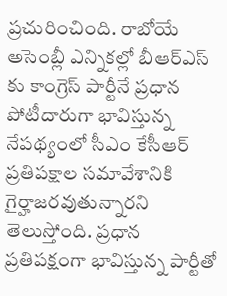ప్రచురించింది. రాబోయే అసెంబ్లీ ఎన్నికల్లో బీఆర్ఎస్ కు కాంగ్రెస్ పార్టీనే ప్రధాన పోటీదారుగా భావిస్తున్న నేపథ్యంలో సీఎం కేసీఆర్ ప్రతిపక్షాల సమావేశానికి గైర్హాజరవుతున్నారని తెలుస్తోంది. ప్రధాన ప్రతిపక్షంగా భావిస్తున్న పార్టీతో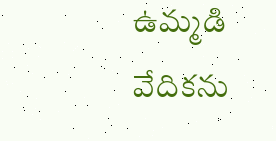ఉమ్మడి వేదికను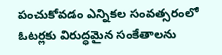పంచుకోవడం ఎన్నికల సంవత్సరంలో ఓటర్లకు విరుద్ధమైన సంకేతాలను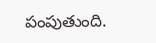పంపుతుంది.